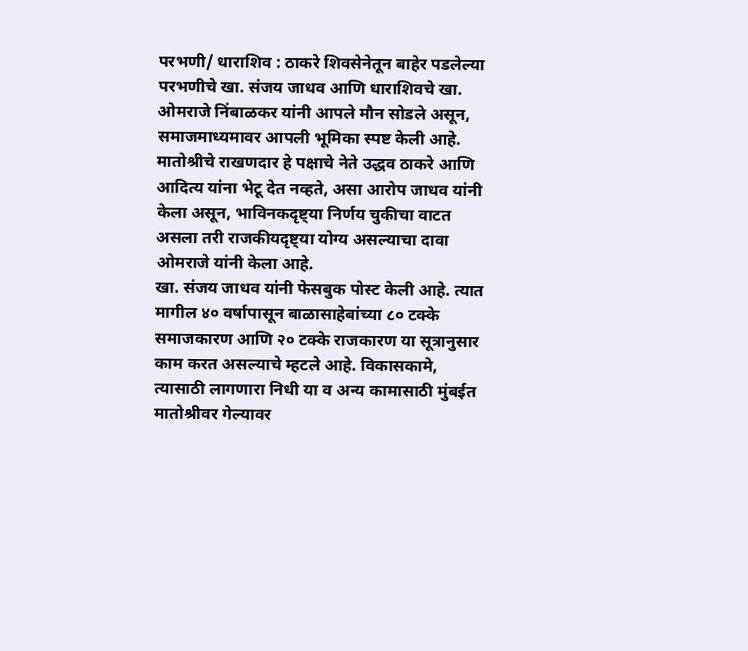परभणी/ धाराशिव : ठाकरे शिवसेनेतून बाहेर पडलेल्या परभणीचे खा. संजय जाधव आणि धाराशिवचे खा. ओमराजे निंबाळकर यांनी आपले मौन सोडले असून, समाजमाध्यमावर आपली भूमिका स्पष्ट केली आहे. मातोश्रीचे राखणदार हे पक्षाचे नेते उद्धव ठाकरे आणि आदित्य यांना भेटू देत नव्हते, असा आरोप जाधव यांनी केला असून, भाविनकदृष्ट्या निर्णय चुकीचा वाटत असला तरी राजकीयदृष्ट्या योग्य असल्याचा दावा ओमराजे यांनी केला आहे.
खा. संजय जाधव यांनी फेसबुक पोस्ट केली आहे. त्यात मागील ४० वर्षापासून बाळासाहेबांच्या ८० टक्के समाजकारण आणि २० टक्के राजकारण या सूत्रानुसार काम करत असल्याचे म्हटले आहे. विकासकामे, त्यासाठी लागणारा निधी या व अन्य कामासाठी मुंबईत मातोश्रीवर गेल्यावर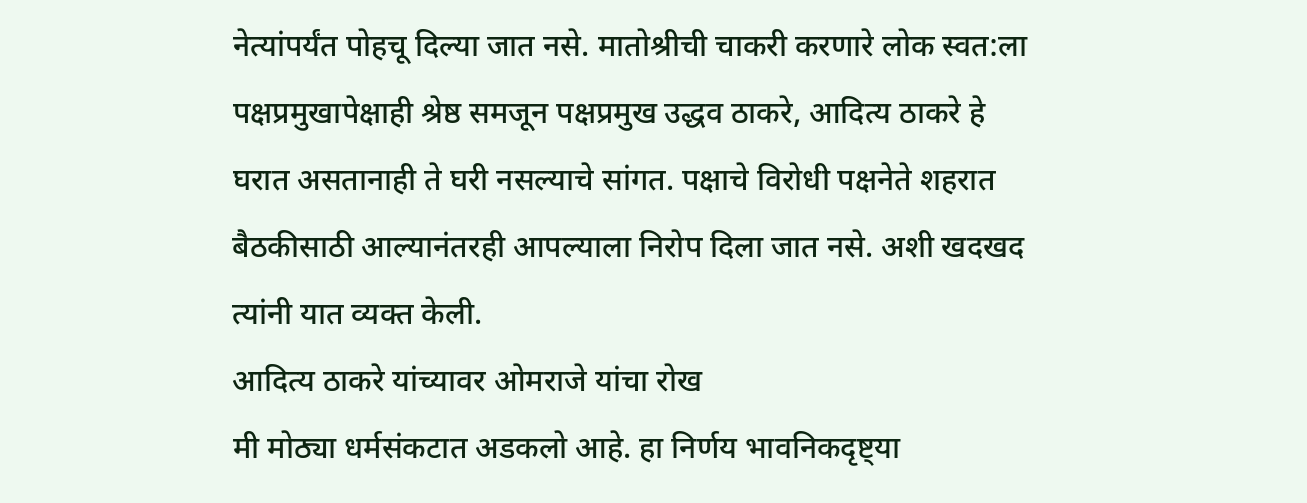नेत्यांपर्यंत पोहचू दिल्या जात नसे. मातोश्रीची चाकरी करणारे लोक स्वत:ला पक्षप्रमुखापेक्षाही श्रेष्ठ समजून पक्षप्रमुख उद्धव ठाकरे, आदित्य ठाकरे हे घरात असतानाही ते घरी नसल्याचे सांगत. पक्षाचे विरोधी पक्षनेते शहरात बैठकीसाठी आल्यानंतरही आपल्याला निरोप दिला जात नसे. अशी खदखद त्यांनी यात व्यक्त केली.
आदित्य ठाकरे यांच्यावर ओमराजे यांचा रोख
मी मोठ्या धर्मसंकटात अडकलो आहे. हा निर्णय भावनिकदृष्ट्या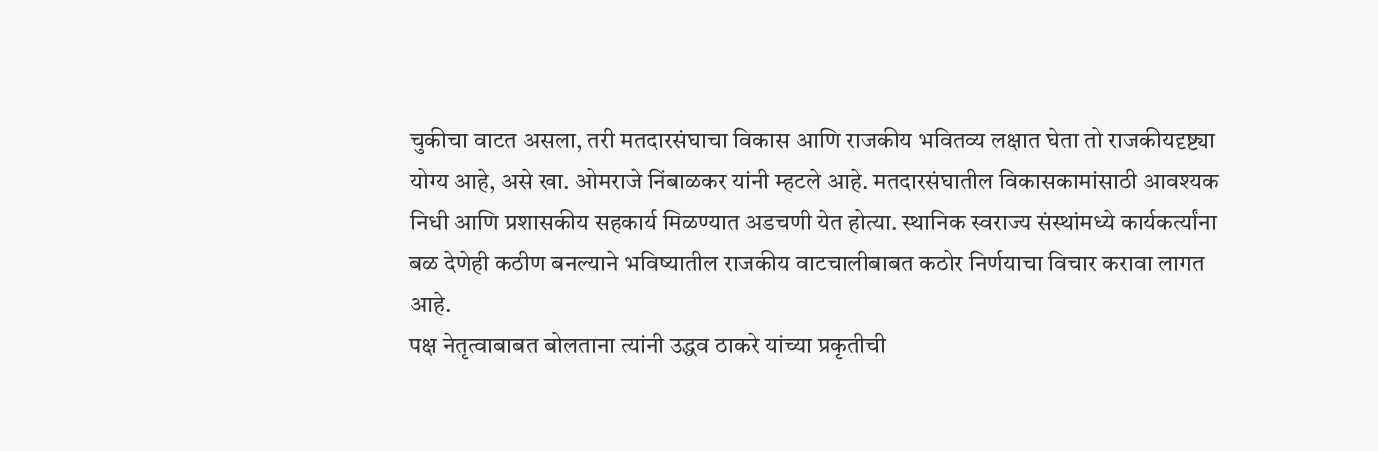चुकीचा वाटत असला, तरी मतदारसंघाचा विकास आणि राजकीय भवितव्य लक्षात घेता तो राजकीयदृष्ट्या योग्य आहे, असे खा. ओमराजे निंबाळकर यांनी म्हटले आहे. मतदारसंघातील विकासकामांसाठी आवश्यक निधी आणि प्रशासकीय सहकार्य मिळण्यात अडचणी येत होत्या. स्थानिक स्वराज्य संस्थांमध्ये कार्यकर्त्यांना बळ देणेही कठीण बनल्याने भविष्यातील राजकीय वाटचालीबाबत कठोर निर्णयाचा विचार करावा लागत आहे.
पक्ष नेतृत्वाबाबत बोलताना त्यांनी उद्धव ठाकरे यांच्या प्रकृतीची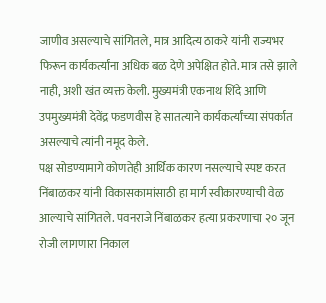जाणीव असल्याचे सांगितले, मात्र आदित्य ठाकरे यांनी राज्यभर फिरून कार्यकर्त्यांना अधिक बळ देणे अपेक्षित होते. मात्र तसे झाले नाही, अशी खंत व्यक्त केली. मुख्यमंत्री एकनाथ शिंदे आणि उपमुख्यमंत्री देवेंद्र फडणवीस हे सातत्याने कार्यकर्त्यांच्या संपर्कात असल्याचे त्यांनी नमूद केले.
पक्ष सोडण्यामागे कोणतेही आर्थिक कारण नसल्याचे स्पष्ट करत निंबाळकर यांनी विकासकामांसाठी हा मार्ग स्वीकारण्याची वेळ आल्याचे सांगितले. पवनराजे निंबाळकर हत्या प्रकरणाचा २० जून रोजी लागणारा निकाल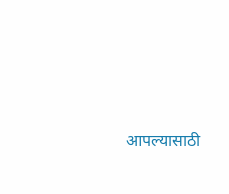आपल्यासाठी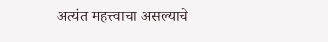अत्यंत महत्त्वाचा असल्याचे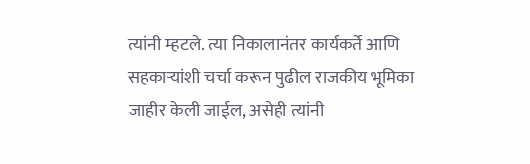त्यांनी म्हटले. त्या निकालानंतर कार्यकर्ते आणि सहकाऱ्यांशी चर्चा करून पुढील राजकीय भूमिका जाहीर केली जाईल, असेही त्यांनी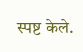स्पष्ट केले.